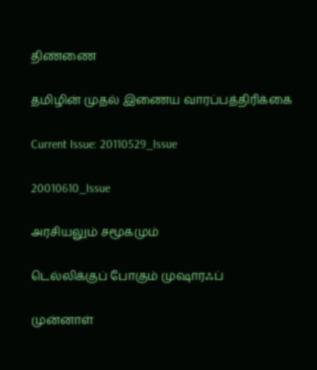திண்ணை

தமிழின் முதல் இணைய வாரப்பத்திரிக்கை

Current Issue: 20110529_Issue

20010610_Issue

அரசியலும் சமூகமும்

டெல்லிக்குப் போகும் முஷாரஃப்

முன்னாள்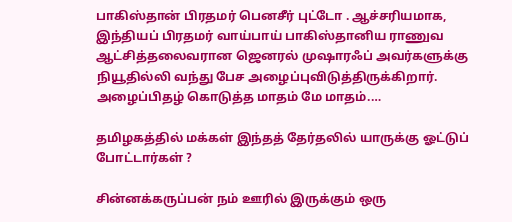பாகிஸ்தான் பிரதமர் பெனசீர் புட்டோ . ஆச்சரியமாக, இந்தியப் பிரதமர் வாய்பாய் பாகிஸ்தானிய ராணுவ ஆட்சித்தலைவரான ஜெனரல் முஷாரஃப் அவர்களுக்கு நியூதில்லி வந்து பேச அழைப்புவிடுத்திருக்கிறார். அழைப்பிதழ் கொடுத்த மாதம் மே மாதம்.…

தமிழகத்தில் மக்கள் இந்தத் தேர்தலில் யாருக்கு ஓட்டுப் போட்டார்கள் ?

சின்னக்கருப்பன் நம் ஊரில் இருக்கும் ஒரு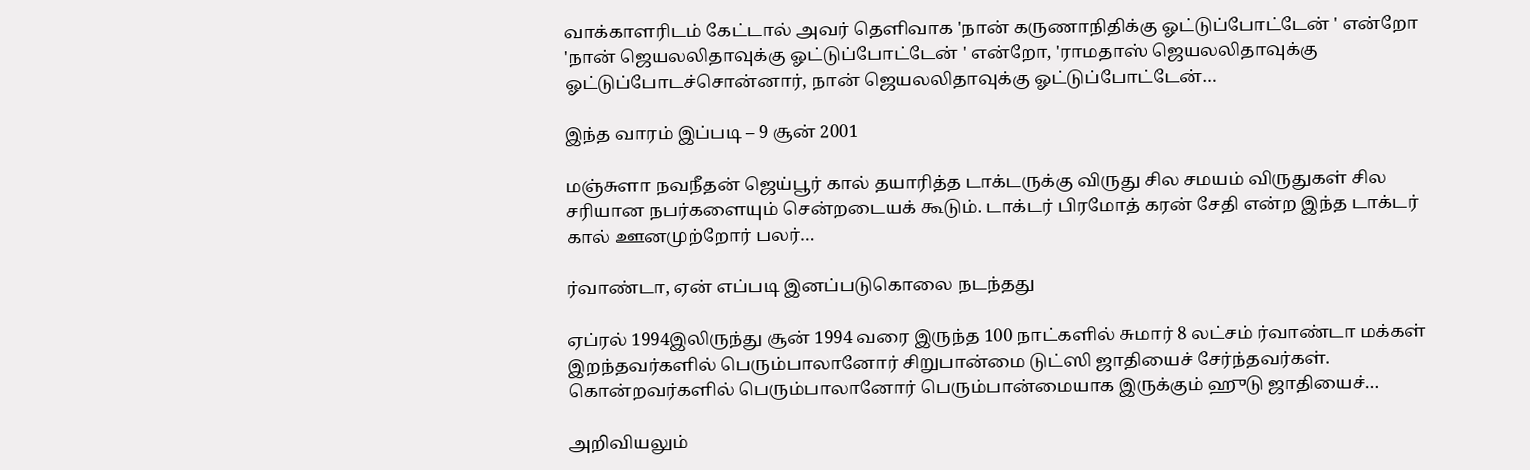வாக்காளரிடம் கேட்டால் அவர் தெளிவாக 'நான் கருணாநிதிக்கு ஓட்டுப்போட்டேன் ' என்றோ 'நான் ஜெயலலிதாவுக்கு ஓட்டுப்போட்டேன் ' என்றோ, 'ராமதாஸ் ஜெயலலிதாவுக்கு ஓட்டுப்போடச்சொன்னார், நான் ஜெயலலிதாவுக்கு ஓட்டுப்போட்டேன்…

இந்த வாரம் இப்படி – 9 சூன் 2001

மஞ்சுளா நவநீதன் ஜெய்பூர் கால் தயாரித்த டாக்டருக்கு விருது சில சமயம் விருதுகள் சில சரியான நபர்களையும் சென்றடையக் கூடும். டாக்டர் பிரமோத் கரன் சேதி என்ற இந்த டாக்டர் கால் ஊனமுற்றோர் பலர்…

ர்வாண்டா, ஏன் எப்படி இனப்படுகொலை நடந்தது

ஏப்ரல் 1994இலிருந்து சூன் 1994 வரை இருந்த 100 நாட்களில் சுமார் 8 லட்சம் ர்வாண்டா மக்கள் இறந்தவர்களில் பெரும்பாலானோர் சிறுபான்மை டுட்ஸி ஜாதியைச் சேர்ந்தவர்கள். கொன்றவர்களில் பெரும்பாலானோர் பெரும்பான்மையாக இருக்கும் ஹுடு ஜாதியைச்…

அறிவியலும்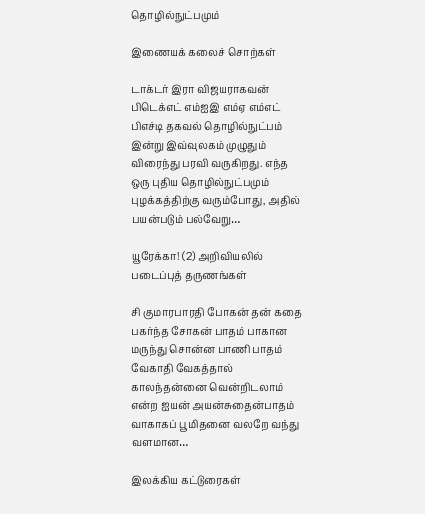தொழில்நுட்பமும்

இணையக் கலைச் சொற்கள்

டாக்டர் இரா விஜயராகவன் பிடெக்எட் எம்ஐஇ எம்ஏ எம்எட் பிஎச்டி தகவல் தொழில்நுட்பம் இன்று இவ்வுலகம் முழுதும் விரைந்து பரவி வருகிறது. எந்த ஒரு புதிய தொழில்நுட்பமும் புழக்கத்திற்கு வரும்போது, அதில் பயன்படும் பல்வேறு…

யூரேக்கா! (2) அறிவியலில் படைப்புத் தருணங்கள்

சி குமாரபாரதி போகன் தன் கதை பகர்ந்த சோகன் பாதம் பாகான மருந்து சொன்ன பாணி பாதம் வேகாதி வேகத்தால் காலந்தன்னை வென்றிடலாம் என்ற ஐயன் அயன்சுதைன்பாதம் வாகாகப் பூமிதனை வலறே வந்து வளமான…

இலக்கிய கட்டுரைகள்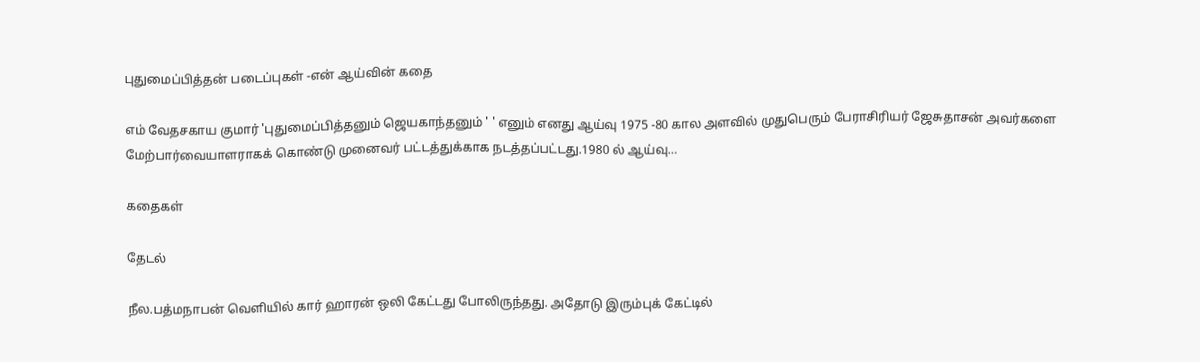புதுமைப்பித்தன் படைப்புகள் -என் ஆய்வின் கதை

எம் வேதசகாய குமார் 'புதுமைப்பித்தனும் ஜெயகாந்தனும் ' ' எனும் எனது ஆய்வு 1975 -80 கால அளவில் முதுபெரும் பேராசிரியர் ஜேசுதாசன் அவர்களை மேற்பார்வையாளராகக் கொண்டு முனைவர் பட்டத்துக்காக நடத்தப்பட்டது.1980 ல் ஆய்வு…

கதைகள்

தேடல்

நீல.பத்மநாபன் வெளியில் கார் ஹாரன் ஒலி கேட்டது போலிருந்தது. அதோடு இரும்புக் கேட்டில்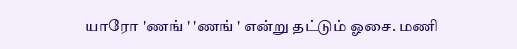யாரோ 'ணங் ' 'ணங் ' என்று தட்டும் ஓசை. மணி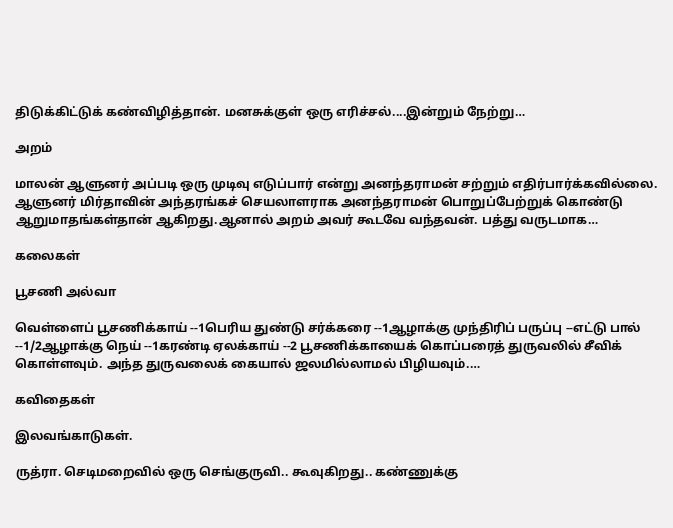திடுக்கிட்டுக் கண்விழித்தான். மனசுக்குள் ஒரு எரிச்சல்....இன்றும் நேற்று…

அறம்

மாலன் ஆளுனர் அப்படி ஒரு முடிவு எடுப்பார் என்று அனந்தராமன் சற்றும் எதிர்பார்க்கவில்லை. ஆளுனர் மிர்தாவின் அந்தரங்கச் செயலாளராக அனந்தராமன் பொறுப்பேற்றுக் கொண்டு ஆறுமாதங்கள்தான் ஆகிறது.ஆனால் அறம் அவர் கூடவே வந்தவன். பத்து வருடமாக…

கலைகள்

பூசணி அல்வா

வெள்ளைப் பூசணிக்காய் --1பெரிய துண்டு சர்க்கரை --1ஆழாக்கு முந்திரிப் பருப்பு --எட்டு பால் --1/2ஆழாக்கு நெய் --1கரண்டி ஏலக்காய் --2 பூசணிக்காயைக் கொப்பரைத் துருவலில் சீவிக் கொள்ளவும். அந்த துருவலைக் கையால் ஜலமில்லாமல் பிழியவும்.…

கவிதைகள்

இலவங்காடுகள்.

ருத்ரா. செடிமறைவில் ஒரு செங்குருவி.. கூவுகிறது.. கண்ணுக்கு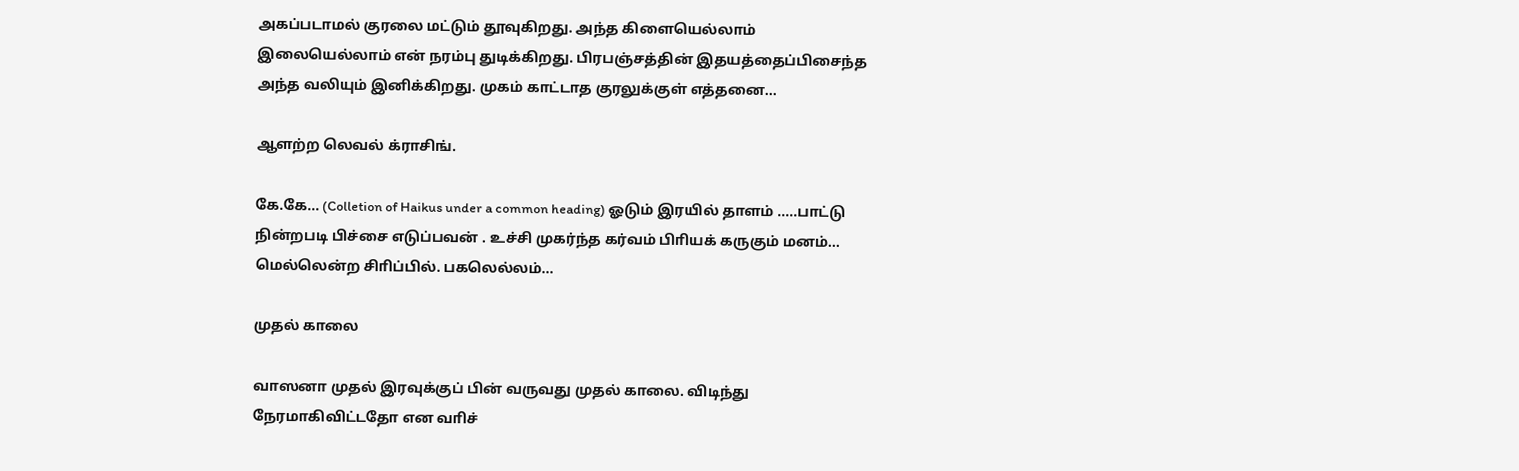அகப்படாமல் குரலை மட்டும் தூவுகிறது. அந்த கிளையெல்லாம் இலையெல்லாம் என் நரம்பு துடிக்கிறது. பிரபஞ்சத்தின் இதயத்தைப்பிசைந்த அந்த வலியும் இனிக்கிறது. முகம் காட்டாத குரலுக்குள் எத்தனை…

ஆளற்ற லெவல் க்ராசிங்.

கே.கே... (Colletion of Haikus under a common heading) ஓடும் இரயில் தாளம் .....பாட்டு நின்றபடி பிச்சை எடுப்பவன் . உச்சி முகர்ந்த கர்வம் பிாியக் கருகும் மனம்... மெல்லென்ற சிாிப்பில். பகலெல்லம்…

முதல் காலை

வாஸனா முதல் இரவுக்குப் பின் வருவது முதல் காலை. விடிந்து நேரமாகிவிட்டதோ என வாிச்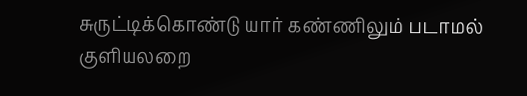சுருட்டிக்கொண்டு யார் கண்ணிலும் படாமல் குளியலறை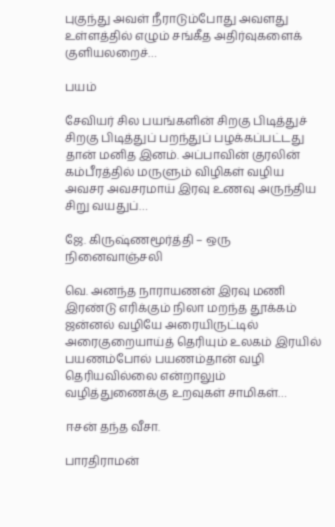புகுந்து அவள் நீராடும்போது அவளது உள்ளத்தில் எழும் சங்கீத அதிர்வுகளைக் குளியலறைச்…

பயம்

சேவியர் சில பயங்களின் சிறகு பிடித்துச் சிறகு பிடித்துப் பறந்துப் பழக்கப்பட்டது தான் மனித இனம். அப்பாவின் குரலின் கம்பீரத்தில் மருளும் விழிகள் வழிய அவசர அவசரமாய் இரவு உணவு அருந்திய சிறு வயதுப்…

ஜே. கிருஷ்ணமூர்த்தி – ஒரு நினைவாஞ்சலி

வெ. அனந்த நாராயணன் இரவு மணி இரண்டு எரிக்கும் நிலா மறந்த தூக்கம் ஜன்னல் வழியே அரையிருட்டில் அரைகுறையாய்த் தெரியும் உலகம் இரயில் பயணம்போல் பயணம்தான் வழி தெரியவில்லை என்றாலும் வழித்துணைக்கு உறவுகள் சாமிகள்…

ஈசன் தந்த வீசா.

பாரதிராமன்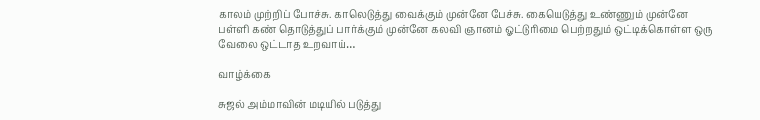காலம் முற்றிப் போச்சு. காலெடுத்து வைக்கும் முன்னே பேச்சு. கையெடுத்து உண்ணும் முன்னே பள்ளி கண் தொடுத்துப் பார்க்கும் முன்னே கலவி ஞானம் ஓட்டுாிமை பெற்றதும் ஒட்டிக்கொள்ள ஒரு வேலை ஒட்டாத உறவாய்…

வாழ்க்கை

சுஜல் அம்மாவின் மடியில் படுத்து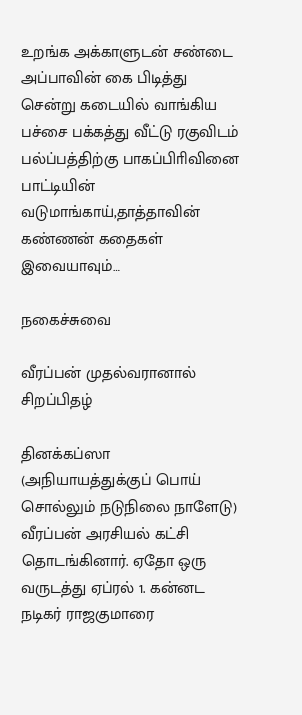உறங்க அக்காளுடன் சண்டை அப்பாவின் கை பிடித்து சென்று கடையில் வாங்கிய பச்சை பக்கத்து வீட்டு ரகுவிடம் பல்ப்பத்திற்கு பாகப்பிாிவினை பாட்டியின் வடுமாங்காய்,தாத்தாவின் கண்ணன் கதைகள் இவையாவும்…

நகைச்சுவை

வீரப்பன் முதல்வரானால் சிறப்பிதழ்

தினக்கப்ஸா (அநியாயத்துக்குப் பொய் சொல்லும் நடுநிலை நாளேடு) வீரப்பன் அரசியல் கட்சி தொடங்கினார். ஏதோ ஒரு வருடத்து ஏப்ரல் 1. கன்னட நடிகர் ராஜகுமாரை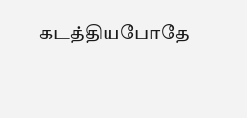கடத்தியபோதே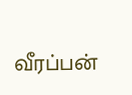வீரப்பன்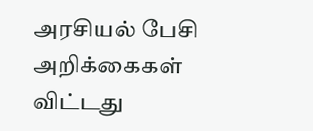அரசியல் பேசி அறிக்கைகள் விட்டது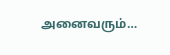அனைவரும்…